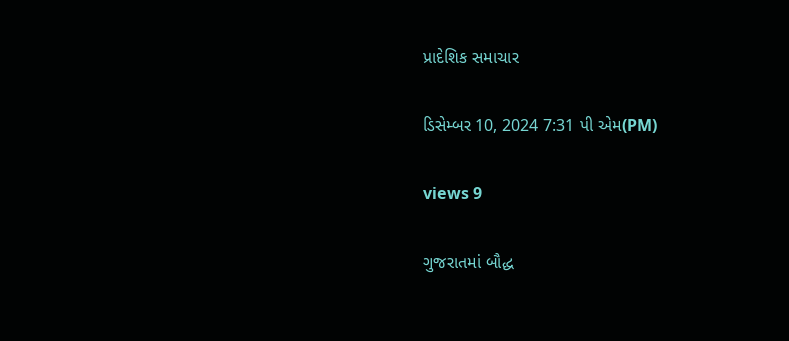પ્રાદેશિક સમાચાર

ડિસેમ્બર 10, 2024 7:31 પી એમ(PM)

views 9

ગુજરાતમાં બૌદ્ધ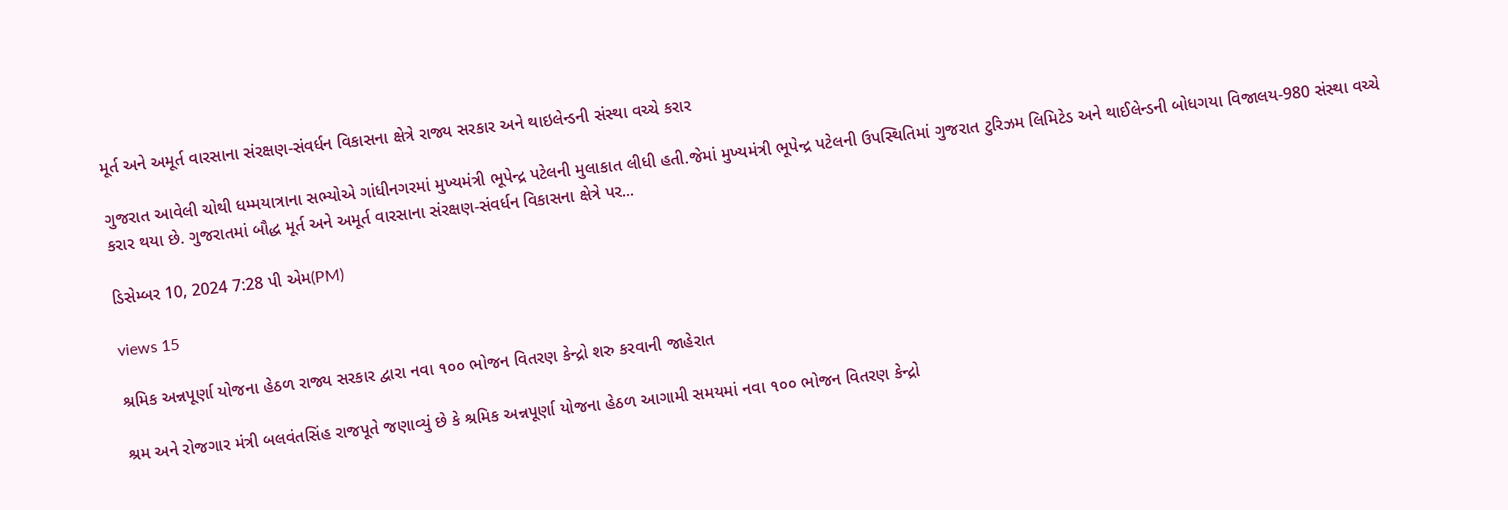મૂર્ત અને અમૂર્ત વારસાના સંરક્ષણ-સંવર્ધન વિકાસના ક્ષેત્રે રાજ્ય સરકાર અને થાઇલેન્ડની સંસ્થા વચ્ચે કરાર

ગુજરાત આવેલી ચોથી ધમ્મયાત્રાના સભ્યોએ ગાંધીનગરમાં મુખ્યમંત્રી ભૂપેન્દ્ર પટેલની મુલાકાત લીધી હતી.જેમાં મુખ્યમંત્રી ભૂપેન્દ્ર પટેલની ઉપસ્થિતિમાં ગુજરાત ટુરિઝમ લિમિટેડ અને થાઈલેન્ડની બોધગયા વિજાલય-980 સંસ્થા વચ્ચે કરાર થયા છે. ગુજરાતમાં બૌદ્ધ મૂર્ત અને અમૂર્ત વારસાના સંરક્ષણ-સંવર્ધન વિકાસના ક્ષેત્રે પર...

ડિસેમ્બર 10, 2024 7:28 પી એમ(PM)

views 15

શ્રમિક અન્નપૂર્ણા યોજના હેઠળ રાજ્ય સરકાર દ્વારા નવા ૧૦૦ ભોજન વિતરણ કેન્દ્રો શરુ કરવાની જાહેરાત

શ્રમ અને રોજગાર મંત્રી બલવંતસિંહ રાજપૂતે જણાવ્યું છે કે શ્રમિક અન્નપૂર્ણા યોજના હેઠળ આગામી સમયમાં નવા ૧૦૦ ભોજન વિતરણ કેન્દ્રો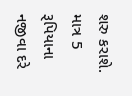શરુ કરાશે. માત્ર 5 રૂપિયાના નજીવા દરે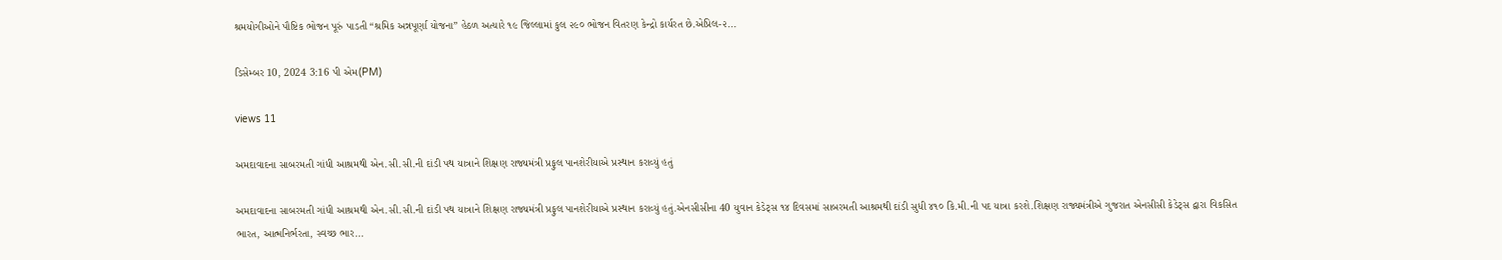શ્રમયોગીઓને પૌષ્ટિક ભોજન પૂરું પાડતી “શ્રમિક અન્નપૂર્ણા યોજના” હેઠળ અત્યારે ૧૯ જિલ્લામાં કુલ ૨૯૦ ભોજન વિતરણ કેન્દ્રો કાર્યરત છે.એપ્રિલ-૨...

ડિસેમ્બર 10, 2024 3:16 પી એમ(PM)

views 11

અમદાવાદના સાબરમતી ગાંધી આશ્રમથી એન.સી.સી.ની દાંડી પથ યાત્રાને શિક્ષણ રાજ્યમંત્રી પ્રફુલ પાનશેરીયાએ પ્રસ્થાન કરાવ્યું હતું

અમદાવાદના સાબરમતી ગાંધી આશ્રમથી એન.સી.સી.ની દાંડી પથ યાત્રાને શિક્ષણ રાજ્યમંત્રી પ્રફુલ પાનશેરીયાએ પ્રસ્થાન કરાવ્યું હતું.એનસીસીના 40 યુવાન કેડેટ્સ ૧૪ દિવસમાં સાબરમતી આશ્રમથી દાંડી સુધી ૪૧૦ કિ.મી.ની પદ યાત્રા કરશે.શિક્ષણ રાજ્યમંત્રીએ ગુજરાત એનસીસી કેડેટ્સ દ્વારા વિકસિત ભારત, આત્મનિર્ભરતા, સ્વચ્છ ભાર...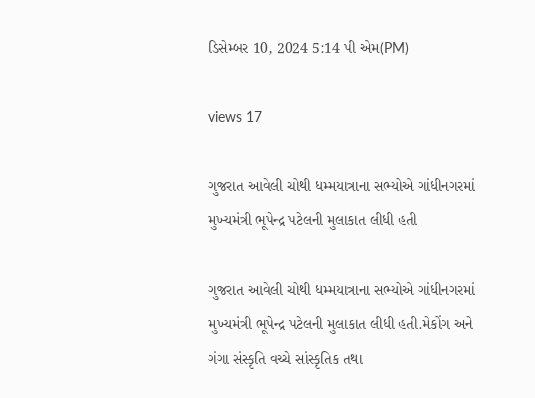ડિસેમ્બર 10, 2024 5:14 પી એમ(PM)

views 17

ગુજરાત આવેલી ચોથી ધમ્મયાત્રાના સભ્યોએ ગાંધીનગરમાં  મુખ્યમંત્રી ભૂપેન્દ્ર પટેલની મુલાકાત લીધી હતી

ગુજરાત આવેલી ચોથી ધમ્મયાત્રાના સભ્યોએ ગાંધીનગરમાં મુખ્યમંત્રી ભૂપેન્દ્ર પટેલની મુલાકાત લીધી હતી.મેકોંગ અને ગંગા સંસ્કૃતિ વચ્ચે સાંસ્કૃતિક તથા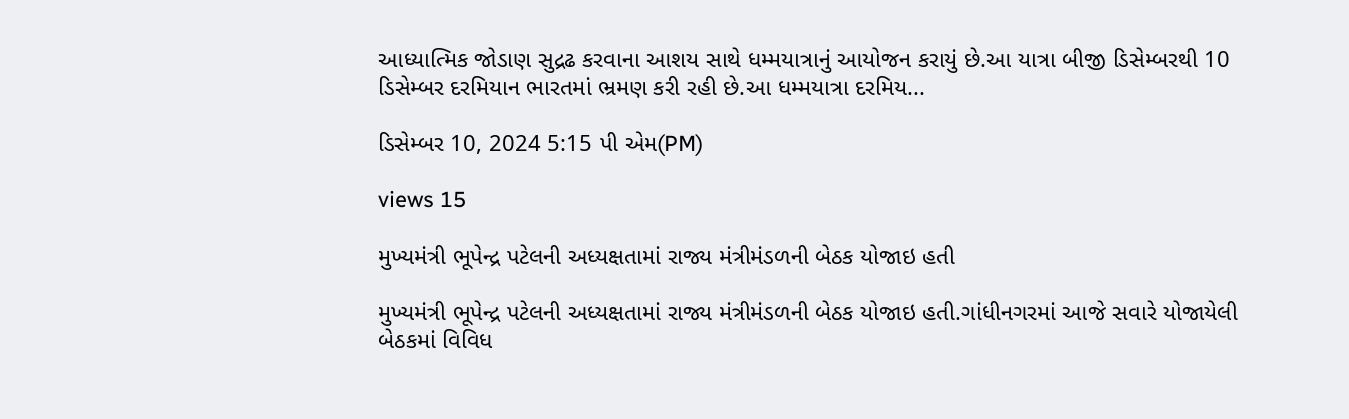આધ્યાત્મિક જોડાણ સુદ્રઢ કરવાના આશય સાથે ધમ્મયાત્રાનું આયોજન કરાયું છે.આ યાત્રા બીજી ડિસેમ્બરથી 10 ડિસેમ્બર દરમિયાન ભારતમાં ભ્રમણ કરી રહી છે.આ ધમ્મયાત્રા દરમિય...

ડિસેમ્બર 10, 2024 5:15 પી એમ(PM)

views 15

મુખ્યમંત્રી ભૂપેન્દ્ર પટેલની અધ્યક્ષતામાં રાજ્ય મંત્રીમંડળની બેઠક યોજાઇ હતી

મુખ્યમંત્રી ભૂપેન્દ્ર પટેલની અધ્યક્ષતામાં રાજ્ય મંત્રીમંડળની બેઠક યોજાઇ હતી.ગાંધીનગરમાં આજે સવારે યોજાયેલી બેઠકમાં વિવિધ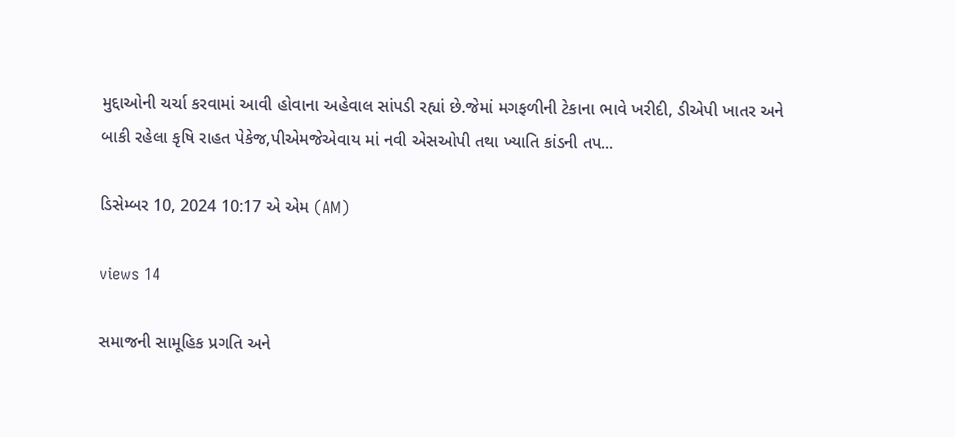મુદ્દાઓની ચર્ચા કરવામાં આવી હોવાના અહેવાલ સાંપડી રહ્યાં છે.જેમાં મગફળીની ટેકાના ભાવે ખરીદી, ડીએપી ખાતર અને બાકી રહેલા કૃષિ રાહત પેકેજ,પીએમજેએવાય માં નવી એસઓપી તથા ખ્યાતિ કાંડની તપ...

ડિસેમ્બર 10, 2024 10:17 એ એમ (AM)

views 14

સમાજની સામૂહિક પ્રગતિ અને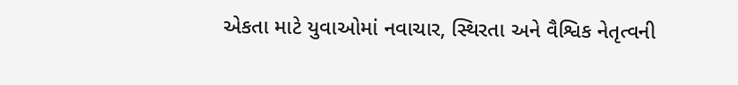એકતા માટે યુવાઓમાં નવાચાર, સ્થિરતા અને વૈશ્વિક નેતૃત્વની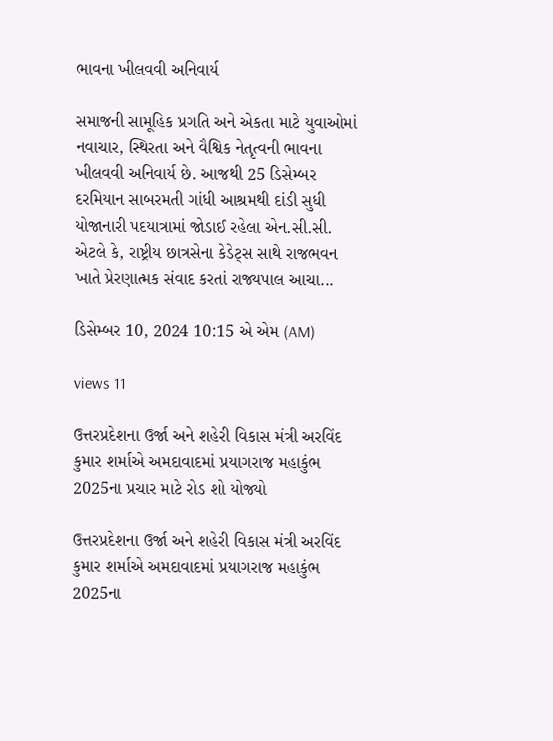ભાવના ખીલવવી અનિવાર્ય

સમાજની સામૂહિક પ્રગતિ અને એકતા માટે યુવાઓમાં નવાચાર, સ્થિરતા અને વૈશ્વિક નેતૃત્વની ભાવના ખીલવવી અનિવાર્ય છે. આજથી 25 ડિસેમ્બર દરમિયાન સાબરમતી ગાંધી આશ્રમથી દાંડી સુધી યોજાનારી પદયાત્રામાં જોડાઈ રહેલા એન.સી.સી. એટલે કે, રાષ્ટ્રીય છાત્રસેના કેડેટ્સ સાથે રાજભવન ખાતે પ્રેરણાત્મક સંવાદ કરતાં રાજ્યપાલ આચા...

ડિસેમ્બર 10, 2024 10:15 એ એમ (AM)

views 11

ઉત્તરપ્રદેશના ઉર્જા અને શહેરી વિકાસ મંત્રી અરવિંદ કુમાર શર્માએ અમદાવાદમાં પ્રયાગરાજ મહાકુંભ 2025ના પ્રચાર માટે રોડ શો યોજ્યો

ઉત્તરપ્રદેશના ઉર્જા અને શહેરી વિકાસ મંત્રી અરવિંદ કુમાર શર્માએ અમદાવાદમાં પ્રયાગરાજ મહાકુંભ 2025ના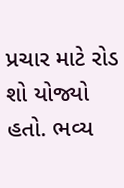પ્રચાર માટે રોડ શો યોજ્યો હતો. ભવ્ય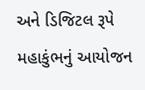અને ડિજિટલ રૂપે મહાકુંભનું આયોજન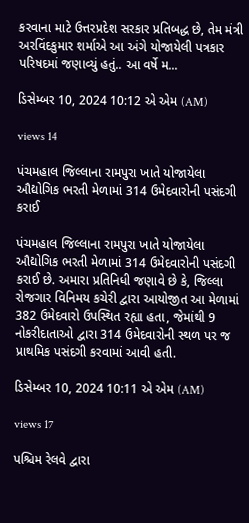કરવાના માટે ઉત્તરપ્રદેશ સરકાર પ્રતિબદ્ધ છે, તેમ મંત્રી અરવિંદકુમાર શર્માએ આ અંગે યોજાયેલી પત્રકાર પરિષદમાં જણાવ્યું હતું.. આ વર્ષે મ...

ડિસેમ્બર 10, 2024 10:12 એ એમ (AM)

views 14

પંચમહાલ જિલ્લાના રામપુરા ખાતે યોજાયેલા ઔદ્યોગિક ભરતી મેળામાં 314 ઉમેદવારોની પસંદગી કરાઈ

પંચમહાલ જિલ્લાના રામપુરા ખાતે યોજાયેલા ઔદ્યોગિક ભરતી મેળામાં 314 ઉમેદવારોની પસંદગી કરાઈ છે. અમારા પ્રતિનિધી જણાવે છે કે, જિલ્લા રોજગાર વિનિમય કચેરી દ્વારા આયોજીત આ મેળામાં 382 ઉમેદવારો ઉપસ્થિત રહ્યા હતા, જેમાંથી 9 નોકરીદાતાઓ દ્વારા 314 ઉમેદવારોની સ્થળ પર જ પ્રાથમિક પસંદગી કરવામાં આવી હતી.

ડિસેમ્બર 10, 2024 10:11 એ એમ (AM)

views 17

પશ્ચિમ રેલવે દ્વારા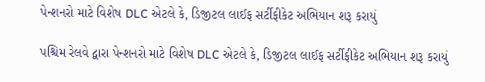પેન્શનરો માટે વિશેષ DLC એટલે કે, ડિજીટલ લાઈફ સર્ટીફીકેટ અભિયાન શરૂ કરાયું

પશ્ચિમ રેલવે દ્વારા પેન્શનરો માટે વિશેષ DLC એટલે કે, ડિજીટલ લાઈફ સર્ટીફીકેટ અભિયાન શરૂ કરાયું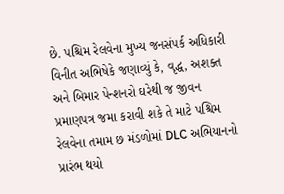છે. પશ્ચિમ રેલવેના મુખ્ય જનસંપર્ક અધિકારી વિનીત અભિષેકે જણાવ્યું કે, વૃદ્ધ, અશક્ત અને બિમાર પેન્શનરો ઘરેથી જ જીવન પ્રમાણપત્ર જમા કરાવી શકે તે માટે પશ્ચિમ રેલવેના તમામ છ મંડળોમાં DLC અભિયાનનો પ્રારંભ થયો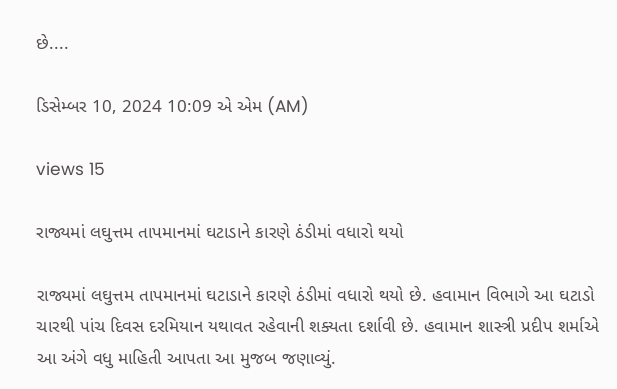છે....

ડિસેમ્બર 10, 2024 10:09 એ એમ (AM)

views 15

રાજ્યમાં લઘુત્તમ તાપમાનમાં ઘટાડાને કારણે ઠંડીમાં વધારો થયો

રાજ્યમાં લઘુત્તમ તાપમાનમાં ઘટાડાને કારણે ઠંડીમાં વધારો થયો છે. હવામાન વિભાગે આ ઘટાડો ચારથી પાંચ દિવસ દરમિયાન યથાવત રહેવાની શક્યતા દર્શાવી છે. હવામાન શાસ્ત્રી પ્રદીપ શર્માએ આ અંગે વધુ માહિતી આપતા આ મુજબ જણાવ્યું.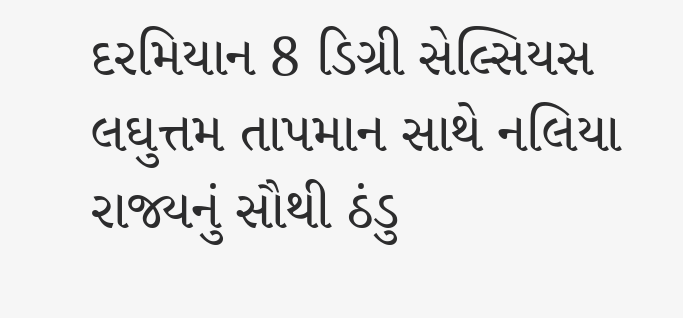દરમિયાન 8 ડિગ્રી સેલ્સિયસ લઘુત્તમ તાપમાન સાથે નલિયા રાજ્યનું સૌથી ઠંડુ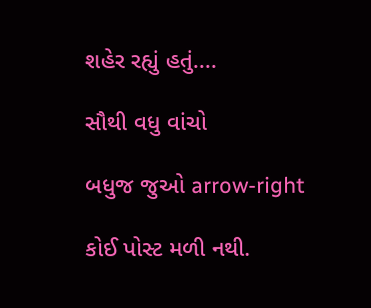શહેર રહ્યું હતું....

સૌથી વધુ વાંચો

બધુજ જુઓ arrow-right

કોઈ પોસ્ટ મળી નથી.